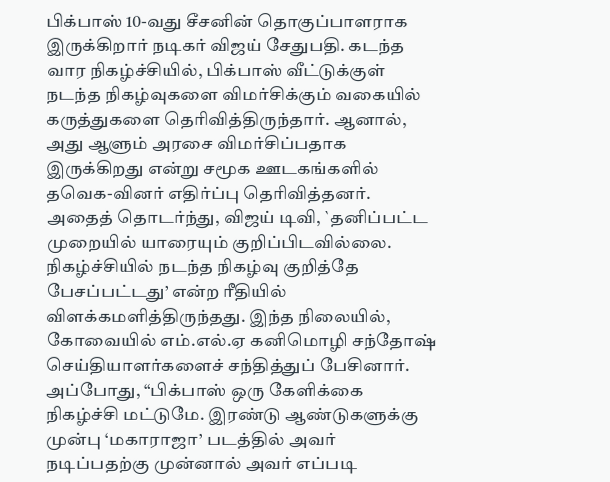பிக்பாஸ் 10-வது சீசனின் தொகுப்பாளராக இருக்கிறார் நடிகர் விஜய் சேதுபதி. கடந்த வார நிகழ்ச்சியில், பிக்பாஸ் வீட்டுக்குள் நடந்த நிகழ்வுகளை விமர்சிக்கும் வகையில் கருத்துகளை தெரிவித்திருந்தார். ஆனால், அது ஆளும் அரசை விமர்சிப்பதாக இருக்கிறது என்று சமூக ஊடகங்களில் தவெக-வினர் எதிர்ப்பு தெரிவித்தனர். அதைத் தொடர்ந்து, விஜய் டிவி, `தனிப்பட்ட முறையில் யாரையும் குறிப்பிடவில்லை. நிகழ்ச்சியில் நடந்த நிகழ்வு குறித்தே பேசப்பட்டது’ என்ற ரீதியில் விளக்கமளித்திருந்தது. இந்த நிலையில், கோவையில் எம்.எல்.ஏ கனிமொழி சந்தோஷ் செய்தியாளர்களைச் சந்தித்துப் பேசினார். அப்போது, “பிக்பாஸ் ஒரு கேளிக்கை நிகழ்ச்சி மட்டுமே. இரண்டு ஆண்டுகளுக்கு முன்பு ‘மகாராஜா’ படத்தில் அவர் நடிப்பதற்கு முன்னால் அவர் எப்படி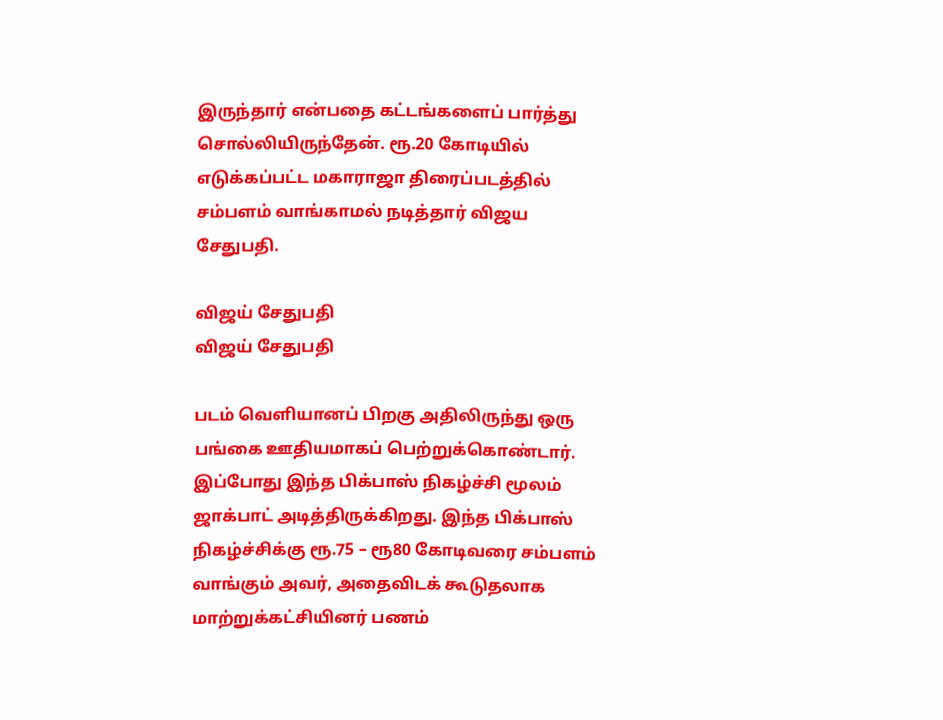இருந்தார் என்பதை கட்டங்களைப் பார்த்து சொல்லியிருந்தேன். ரூ.20 கோடியில் எடுக்கப்பட்ட மகாராஜா திரைப்படத்தில் சம்பளம் வாங்காமல் நடித்தார் விஜய சேதுபதி.

விஜய் சேதுபதி
விஜய் சேதுபதி

படம் வெளியானப் பிறகு அதிலிருந்து ஒரு பங்கை ஊதியமாகப் பெற்றுக்கொண்டார். இப்போது இந்த பிக்பாஸ் நிகழ்ச்சி மூலம் ஜாக்பாட் அடித்திருக்கிறது. இந்த பிக்பாஸ் நிகழ்ச்சிக்கு ரூ.75 – ரூ80 கோடிவரை சம்பளம் வாங்கும் அவர், அதைவிடக் கூடுதலாக மாற்றுக்கட்சியினர் பணம்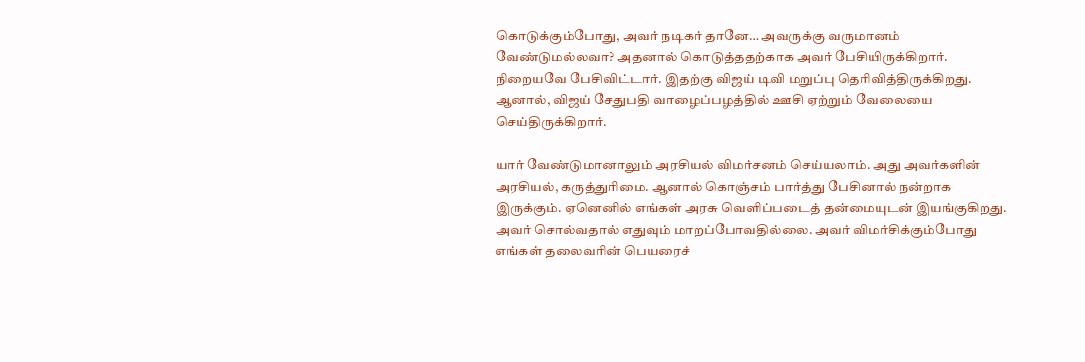கொடுக்கும்போது, அவர் நடிகர் தானே… அவருக்கு வருமானம் வேண்டுமல்லவா? அதனால் கொடுத்ததற்காக அவர் பேசியிருக்கிறார். நிறையவே பேசிவிட்டார். இதற்கு விஜய் டிவி மறுப்பு தெரிவித்திருக்கிறது. ஆனால், விஜய் சேதுபதி வாழைப்பழத்தில் ஊசி ஏற்றும் வேலையை செய்திருக்கிறார்.

யார் வேண்டுமானாலும் அரசியல் விமர்சனம் செய்யலாம். அது அவர்களின் அரசியல், கருத்துரிமை. ஆனால் கொஞ்சம் பார்த்து பேசினால் நன்றாக இருக்கும். ஏனெனில் எங்கள் அரசு வெளிப்படைத் தன்மையுடன் இயங்குகிறது. அவர் சொல்வதால் எதுவும் மாறப்போவதில்லை. அவர் விமர்சிக்கும்போது எங்கள் தலைவரின் பெயரைச்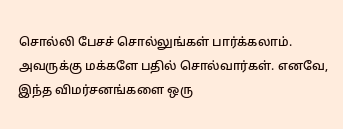சொல்லி பேசச் சொல்லுங்கள் பார்க்கலாம். அவருக்கு மக்களே பதில் சொல்வார்கள். எனவே, இந்த விமர்சனங்களை ஒரு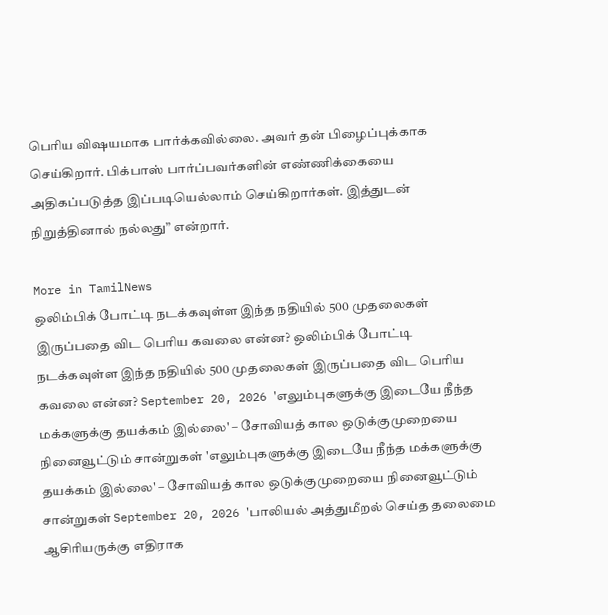பெரிய விஷயமாக பார்க்கவில்லை. அவர் தன் பிழைப்புக்காக செய்கிறார். பிக்பாஸ் பார்ப்பவர்களின் எண்ணிக்கையை அதிகப்படுத்த இப்படியெல்லாம் செய்கிறார்கள். இத்துடன் நிறுத்தினால் நல்லது” என்றார்.

More in TamilNews
ஒலிம்பிக் போட்டி நடக்கவுள்ள இந்த நதியில் 500 முதலைகள் இருப்பதை விட பெரிய கவலை என்ன? ஒலிம்பிக் போட்டி நடக்கவுள்ள இந்த நதியில் 500 முதலைகள் இருப்பதை விட பெரிய கவலை என்ன? September 20, 2026 'எலும்புகளுக்கு இடையே நீந்த மக்களுக்கு தயக்கம் இல்லை' – சோவியத் கால ஒடுக்குமுறையை நினைவூட்டும் சான்றுகள் 'எலும்புகளுக்கு இடையே நீந்த மக்களுக்கு தயக்கம் இல்லை' – சோவியத் கால ஒடுக்குமுறையை நினைவூட்டும் சான்றுகள் September 20, 2026 'பாலியல் அத்துமீறல் செய்த தலைமை ஆசிரியருக்கு எதிராக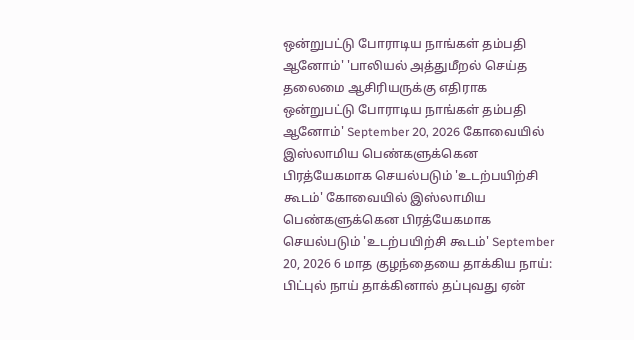ஒன்றுபட்டு போராடிய நாங்கள் தம்பதி ஆனோம்' 'பாலியல் அத்துமீறல் செய்த தலைமை ஆசிரியருக்கு எதிராக ஒன்றுபட்டு போராடிய நாங்கள் தம்பதி ஆனோம்' September 20, 2026 கோவையில் இஸ்லாமிய பெண்களுக்கென பிரத்யேகமாக செயல்படும் 'உடற்பயிற்சி கூடம்' கோவையில் இஸ்லாமிய பெண்களுக்கென பிரத்யேகமாக செயல்படும் 'உடற்பயிற்சி கூடம்' September 20, 2026 6 மாத குழந்தையை தாக்கிய நாய்: பிட்புல் நாய் தாக்கினால் தப்புவது ஏன்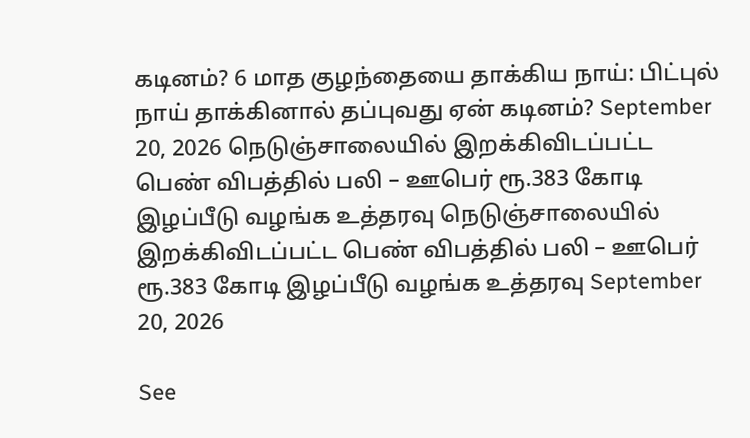கடினம்? 6 மாத குழந்தையை தாக்கிய நாய்: பிட்புல் நாய் தாக்கினால் தப்புவது ஏன் கடினம்? September 20, 2026 நெடுஞ்சாலையில் இறக்கிவிடப்பட்ட பெண் விபத்தில் பலி – ஊபெர் ரூ.383 கோடி இழப்பீடு வழங்க உத்தரவு நெடுஞ்சாலையில் இறக்கிவிடப்பட்ட பெண் விபத்தில் பலி – ஊபெர் ரூ.383 கோடி இழப்பீடு வழங்க உத்தரவு September 20, 2026

See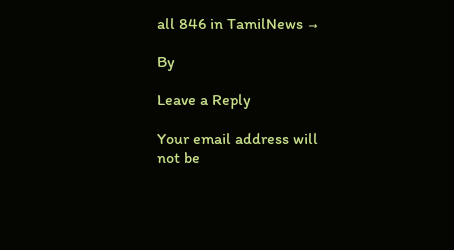all 846 in TamilNews →

By

Leave a Reply

Your email address will not be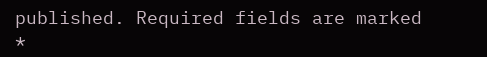published. Required fields are marked *